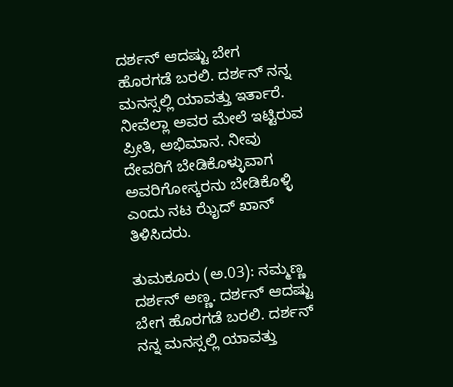ದರ್ಶನ್ ಆದಷ್ಟು ಬೇಗ ಹೊರಗಡೆ ಬರಲಿ. ದರ್ಶನ್ ನನ್ನ ಮನಸ್ಸಲ್ಲಿ ಯಾವತ್ತು ಇರ್ತಾರೆ. ನೀವೆಲ್ಲಾ ಅವರ ಮೇಲೆ ಇಟ್ಟಿರುವ ಪ್ರೀತಿ, ಅಭಿಮಾನ. ನೀವು ದೇವರಿಗೆ ಬೇಡಿಕೊಳ್ಳುವಾಗ ಅವರಿಗೋಸ್ಕರನು ಬೇಡಿಕೊಳ್ಳಿ ಎಂದು ನಟ ಝೈದ್ ಖಾನ್ ತಿಳಿಸಿದರು.

ತುಮಕೂರು (ಅ.03): ನಮ್ಮಣ್ಣ ದರ್ಶನ್ ಅಣ್ಣ. ದರ್ಶನ್ ಆದಷ್ಟು ಬೇಗ ಹೊರಗಡೆ ಬರಲಿ. ದರ್ಶನ್ ನನ್ನ ಮನಸ್ಸಲ್ಲಿ ಯಾವತ್ತು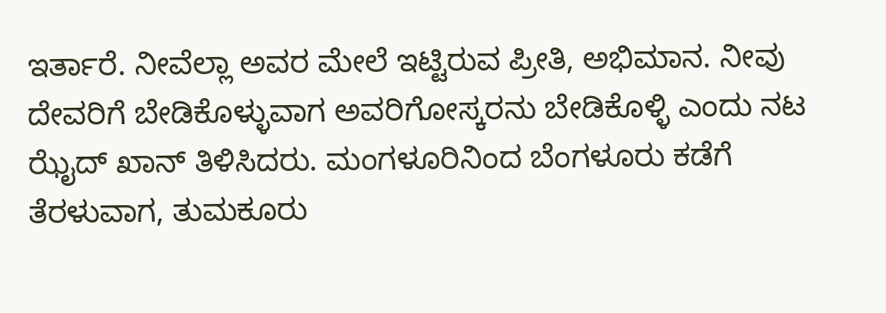ಇರ್ತಾರೆ. ನೀವೆಲ್ಲಾ ಅವರ ಮೇಲೆ ಇಟ್ಟಿರುವ ಪ್ರೀತಿ, ಅಭಿಮಾನ. ನೀವು ದೇವರಿಗೆ ಬೇಡಿಕೊಳ್ಳುವಾಗ ಅವರಿಗೋಸ್ಕರನು ಬೇಡಿಕೊಳ್ಳಿ ಎಂದು ನಟ ಝೈದ್ ಖಾನ್ ತಿಳಿಸಿದರು. ಮಂಗಳೂರಿನಿಂದ ಬೆಂಗಳೂರು ಕಡೆಗೆ ತೆರಳುವಾಗ, ತುಮಕೂರು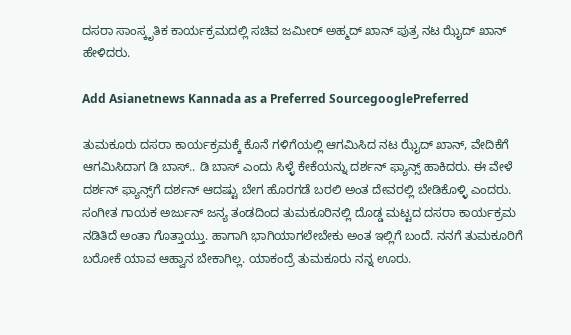ದಸರಾ ಸಾಂಸ್ಕೃತಿಕ ಕಾರ್ಯಕ್ರಮದಲ್ಲಿ ಸಚಿವ ಜಮೀರ್ ಅಹ್ಮದ್ ಖಾನ್ ಪುತ್ರ ನಟ ಝೈದ್ ಖಾನ್ ಹೇಳಿದರು.

Add Asianetnews Kannada as a Preferred SourcegooglePreferred

ತುಮಕೂರು ದಸರಾ ಕಾರ್ಯಕ್ರಮಕ್ಕೆ ಕೊನೆ ಗಳಿಗೆಯಲ್ಲಿ ಆಗಮಿಸಿದ ನಟ ಝೈದ್ ಖಾನ್, ವೇದಿಕೆಗೆ ಆಗಮಿಸಿದಾಗ ಡಿ ಬಾಸ್.. ಡಿ ಬಾಸ್ ಎಂದು ಸಿಳ್ಳೆ ಕೇಕೆಯನ್ನು ದರ್ಶನ್ ಫ್ಯಾನ್ಸ್ ಹಾಕಿದರು. ಈ ವೇಳೆ ದರ್ಶನ್ ಫ್ಯಾನ್ಸ್‌ಗೆ ದರ್ಶನ್ ಆದಷ್ಟು ಬೇಗ ಹೊರಗಡೆ ಬರಲಿ ಅಂತ ದೇವರಲ್ಲಿ ಬೇಡಿಕೊಳ್ಳಿ ಎಂದರು. ಸಂಗೀತ ಗಾಯಕ ಅರ್ಜುನ್ ಜನ್ಯ ತಂಡದಿಂದ ತುಮಕೂರಿನಲ್ಲಿ ದೊಡ್ಡ ಮಟ್ಟದ ದಸರಾ ಕಾರ್ಯಕ್ರಮ ನಡಿತಿದೆ ಅಂತಾ ಗೊತ್ತಾಯ್ತು. ಹಾಗಾಗಿ ಭಾಗಿಯಾಗಲೇಬೇಕು ಅಂತ ಇಲ್ಲಿಗೆ ಬಂದೆ. ನನಗೆ ತುಮಕೂರಿಗೆ ಬರೋಕೆ ಯಾವ ಆಹ್ವಾನ ಬೇಕಾಗಿಲ್ಲ. ಯಾಕಂದ್ರೆ ತುಮಕೂರು ನನ್ನ ಊರು.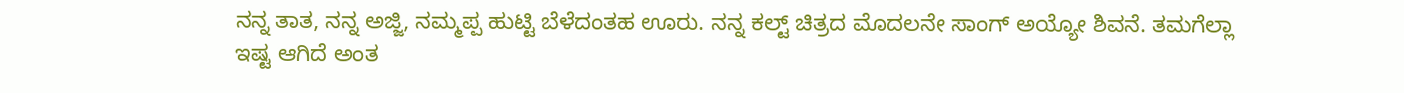ನನ್ನ ತಾತ, ನನ್ನ ಅಜ್ಜಿ, ನಮ್ಮಪ್ಪ ಹುಟ್ಟಿ ಬೆಳೆದಂತಹ ಊರು. ನನ್ನ ಕಲ್ಟ್ ಚಿತ್ರದ ಮೊದಲನೇ ಸಾಂಗ್ ಅಯ್ಯೋ ಶಿವನೆ. ತಮಗೆಲ್ಲಾ ಇಷ್ಟ ಆಗಿದೆ ಅಂತ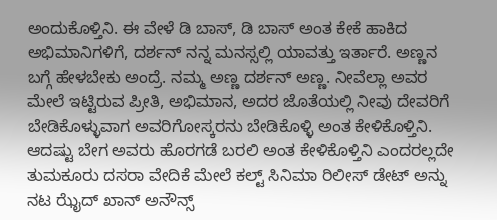ಅಂದುಕೊಳ್ತಿನಿ. ಈ ವೇಳೆ ಡಿ ಬಾಸ್, ಡಿ ಬಾಸ್ ಅಂತ ಕೇಕೆ ಹಾಕಿದ ಅಭಿಮಾನಿಗಳಿಗೆ, ದರ್ಶನ್ ನನ್ನ ಮನಸ್ಸಲ್ಲಿ ಯಾವತ್ತು ಇರ್ತಾರೆ. ಅಣ್ಣನ ಬಗ್ಗೆ ಹೇಳಬೇಕು ಅಂದ್ರೆ. ನಮ್ಮ ಅಣ್ಣ ದರ್ಶನ್ ಅಣ್ಣ. ನೀವೆಲ್ಲಾ ಅವರ ಮೇಲೆ ಇಟ್ಟಿರುವ ಪ್ರೀತಿ, ಅಭಿಮಾನ, ಅದರ ಜೊತೆಯಲ್ಲಿ ನೀವು ದೇವರಿಗೆ ಬೇಡಿಕೊಳ್ಳುವಾಗ ಅವರಿಗೋಸ್ಕರನು ಬೇಡಿಕೊಳ್ಳಿ ಅಂತ ಕೇಳಿಕೊಳ್ತಿನಿ. ಆದಷ್ಟು ಬೇಗ ಅವರು ಹೊರಗಡೆ ಬರಲಿ ಅಂತ ಕೇಳಿಕೊಳ್ತಿನಿ ಎಂದರಲ್ಲದೇ ತುಮಕೂರು ದಸರಾ ವೇದಿಕೆ ಮೇಲೆ‌ ಕಲ್ಟ್ ಸಿನಿಮಾ ರಿಲೀಸ್ ಡೇಟ್ ಅನ್ನು ನಟ ಝೈದ್ ಖಾನ್ ಅನೌನ್ಸ್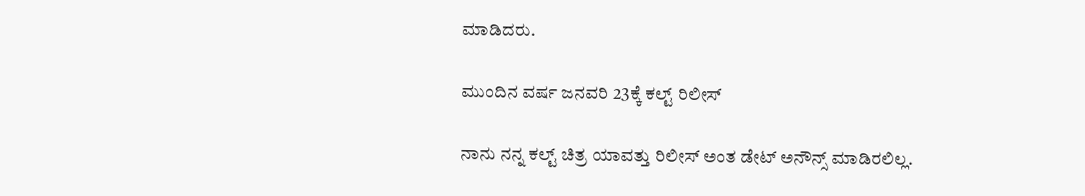ಮಾಡಿದರು.

ಮುಂದಿನ ವರ್ಷ ಜನವರಿ 23ಕ್ಕೆ ಕಲ್ಟ್ ರಿಲೀಸ್

ನಾನು ನನ್ನ ಕಲ್ಟ್ ಚಿತ್ರ ಯಾವತ್ತು ರಿಲೀಸ್ ಅಂತ ಡೇಟ್ ಅನೌನ್ಸ್ ಮಾಡಿರಲಿಲ್ಲ.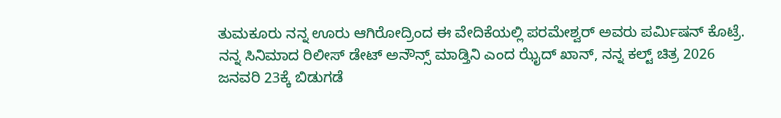ತುಮಕೂರು ನನ್ನ ಊರು ಆಗಿರೋದ್ರಿಂದ ಈ ವೇದಿಕೆಯಲ್ಲಿ ಪರಮೇಶ್ವರ್ ಅವರು ಪರ್ಮಿಷನ್ ಕೊಟ್ರೆ. ನನ್ನ ಸಿನಿಮಾದ ರಿಲೀಸ್ ಡೇಟ್ ಅನೌನ್ಸ್ ಮಾಡ್ತಿನಿ ಎಂದ ಝೈದ್ ಖಾನ್, ನನ್ನ ಕಲ್ಟ್ ಚಿತ್ರ 2026 ಜನವರಿ 23ಕ್ಕೆ ಬಿಡುಗಡೆ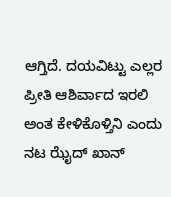ಆಗ್ತಿದೆ. ದಯವಿಟ್ಟು ಎಲ್ಲರ ಪ್ರೀತಿ ಆಶಿರ್ವಾದ ಇರಲಿ ಅಂತ ಕೇಳಿಕೊಳ್ತಿನಿ ಎಂದು ನಟ ಝೈದ್ ಖಾನ್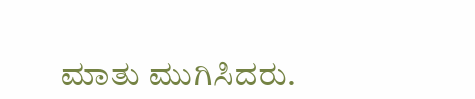ಮಾತು ಮುಗಿಸಿದರು.